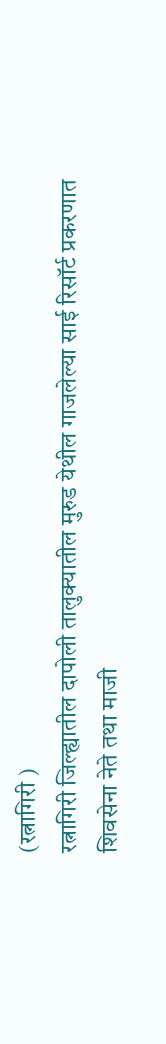(रत्नागिरी )
रत्नागिरी जिल्ह्यातील दापोली तालुक्यातील मुरुड येथील गाजलेल्या साई रिसॉर्ट प्रकरणात शिवसेना नेते तथा माजी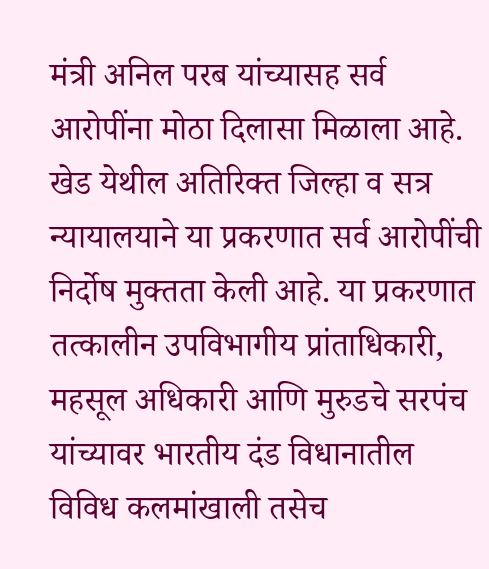मंत्री अनिल परब यांच्यासह सर्व आरोपींना मोठा दिलासा मिळाला आहे. खेड येथील अतिरिक्त जिल्हा व सत्र न्यायालयाने या प्रकरणात सर्व आरोपींची निर्दोष मुक्तता केली आहे. या प्रकरणात तत्कालीन उपविभागीय प्रांताधिकारी, महसूल अधिकारी आणि मुरुडचे सरपंच यांच्यावर भारतीय दंड विधानातील विविध कलमांखाली तसेच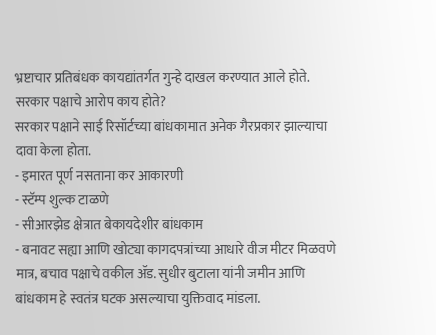भ्रष्टाचार प्रतिबंधक कायद्यांतर्गत गुन्हे दाखल करण्यात आले होते.
सरकार पक्षाचे आरोप काय होते?
सरकार पक्षाने साई रिसॉर्टच्या बांधकामात अनेक गैरप्रकार झाल्याचा दावा केला होता.
- इमारत पूर्ण नसताना कर आकारणी
- स्टॅम्प शुल्क टाळणे
- सीआरझेड क्षेत्रात बेकायदेशीर बांधकाम
- बनावट सह्या आणि खोट्या कागदपत्रांच्या आधारे वीज मीटर मिळवणे
मात्र, बचाव पक्षाचे वकील ॲड. सुधीर बुटाला यांनी जमीन आणि बांधकाम हे स्वतंत्र घटक असल्याचा युक्तिवाद मांडला.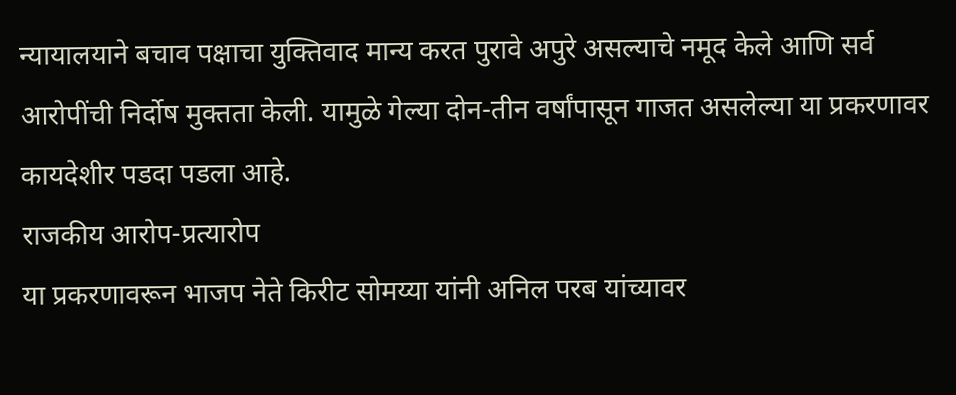न्यायालयाने बचाव पक्षाचा युक्तिवाद मान्य करत पुरावे अपुरे असल्याचे नमूद केले आणि सर्व आरोपींची निर्दोष मुक्तता केली. यामुळे गेल्या दोन-तीन वर्षांपासून गाजत असलेल्या या प्रकरणावर कायदेशीर पडदा पडला आहे.
राजकीय आरोप-प्रत्यारोप
या प्रकरणावरून भाजप नेते किरीट सोमय्या यांनी अनिल परब यांच्यावर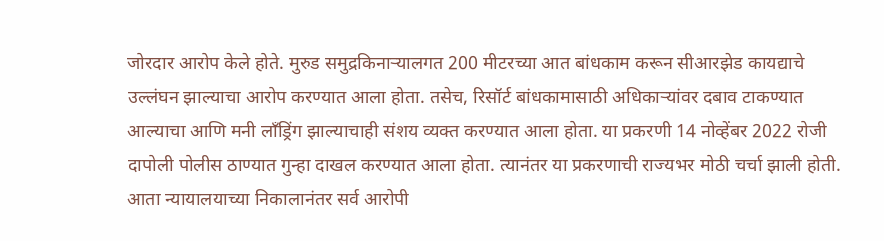जोरदार आरोप केले होते. मुरुड समुद्रकिनाऱ्यालगत 200 मीटरच्या आत बांधकाम करून सीआरझेड कायद्याचे उल्लंघन झाल्याचा आरोप करण्यात आला होता. तसेच, रिसॉर्ट बांधकामासाठी अधिकाऱ्यांवर दबाव टाकण्यात आल्याचा आणि मनी लाँड्रिंग झाल्याचाही संशय व्यक्त करण्यात आला होता. या प्रकरणी 14 नोव्हेंबर 2022 रोजी दापोली पोलीस ठाण्यात गुन्हा दाखल करण्यात आला होता. त्यानंतर या प्रकरणाची राज्यभर मोठी चर्चा झाली होती. आता न्यायालयाच्या निकालानंतर सर्व आरोपी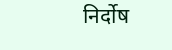निर्दोष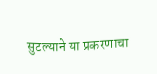सुटल्याने या प्रकरणाचा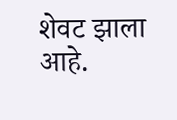शेवट झाला आहे.